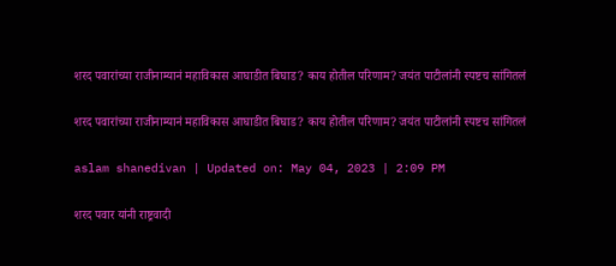शरद पवारांच्या राजीनाम्यानं महाविकास आघाडीत बिघाड? काय होतील परिणाम? जयंत पाटीलांनी स्पष्टच सांगितलं

शरद पवारांच्या राजीनाम्यानं महाविकास आघाडीत बिघाड? काय होतील परिणाम? जयंत पाटीलांनी स्पष्टच सांगितलं

aslam shanedivan | Updated on: May 04, 2023 | 2:09 PM

शरद पवार यांनी राष्ट्रवादी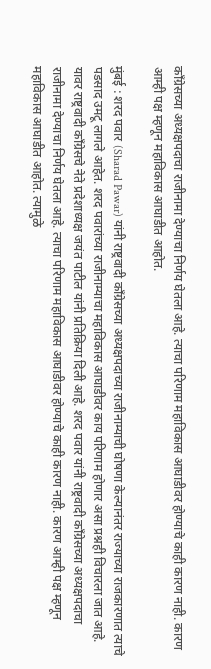काँग्रेसच्या अध्यक्षपदाचा राजीनामा देण्याचा निर्णय घेतला आहे. त्याचा परिणाम महाविकास आघाडीवर होण्याचे काही कारण नाही. कारण आम्ही पक्ष म्हणून महाविकास आघाडीत आहोत.

मुंबई : शरद पवार (Sharad Pawar) यांनी राष्ट्रवादी काँग्रेसच्या अध्यक्षपदाच्या राजीनाम्याची घोषणा केल्यानंतर राज्याच्या राजकारणात त्याचे पडसाद उमटू लागले आहेत. शरद पवारांच्या राजीनाम्याचा महाविकास आघाडीवर काय परिणाम होणार असा प्रश्नही विचारला जात आहे. यावर राष्ट्रवादी काँग्रेसचे नेते प्रदेशाध्यक्ष जयंत पाटील यांनी प्रतिक्रिया दिली आहे. शरद पवार यांनी राष्ट्रवादी काँग्रेसच्या अध्यक्षपदाचा राजीनामा देण्याचा निर्णय घेतला आहे. त्याचा परिणाम महाविकास आघाडीवर होण्याचे काही कारण नाही. कारण आम्ही पक्ष म्हणून महाविकास आघाडीत आहोत. त्यामुळे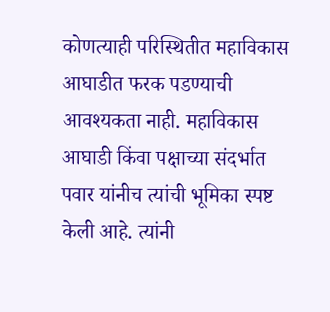कोणत्याही परिस्थितीत महाविकास आघाडीत फरक पडण्याची आवश्यकता नाही. महाविकास आघाडी किंवा पक्षाच्या संदर्भात पवार यांनीच त्यांची भूमिका स्पष्ट केली आहे. त्यांनी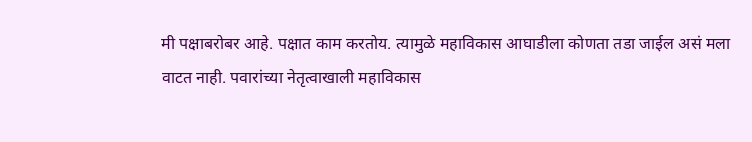मी पक्षाबरोबर आहे. पक्षात काम करतोय. त्यामुळे महाविकास आघाडीला कोणता तडा जाईल असं मला वाटत नाही. पवारांच्या नेतृत्वाखाली महाविकास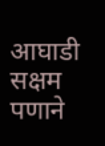आघाडी सक्षम पणाने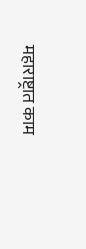महाराष्ट्रात काम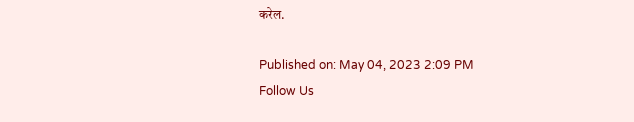करेल.

Published on: May 04, 2023 2:09 PM
Follow Us